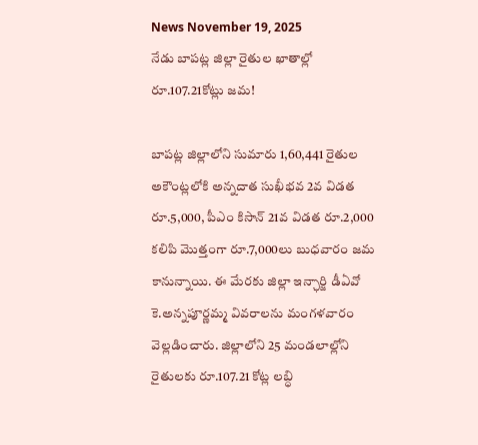News November 19, 2025
నేడు బాపట్ల జిల్లా రైతుల ఖాతాల్లో రూ.107.21కోట్లు జమ!

బాపట్ల జిల్లాలోని సుమారు 1,60,441 రైతుల అకౌంట్లలోకి అన్నదాత సుఖీభవ 2వ విడత రూ.5,000, పీఎం కిసాన్ 21వ విడత రూ.2,000 కలిపి మొత్తంగా రూ.7,000లు బుధవారం జమ కానున్నాయి. ఈ మేరకు జిల్లా ఇన్ఛార్జి డీఏవో కె.అన్నపూర్ణమ్మ వివరాలను మంగళవారం వెల్లడించారు. జిల్లాలోని 25 మండలాల్లోని రైతులకు రూ.107.21 కోట్ల లబ్ధి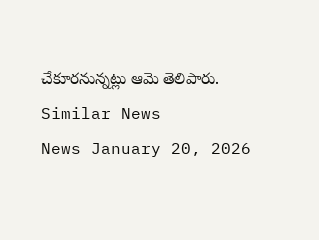చేకూరనున్నట్లు ఆమె తెలిపారు.
Similar News
News January 20, 2026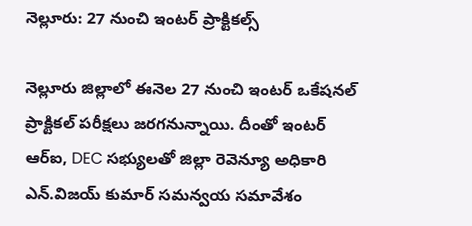నెల్లూరు: 27 నుంచి ఇంటర్ ప్రాక్టికల్స్

నెల్లూరు జిల్లాలో ఈనెల 27 నుంచి ఇంటర్ ఒకేషనల్ ప్రాక్టికల్ పరీక్షలు జరగనున్నాయి. దీంతో ఇంటర్ ఆర్ఐ, DEC సభ్యులతో జిల్లా రెవెన్యూ అధికారి ఎన్.విజయ్ కుమార్ సమన్వయ సమావేశం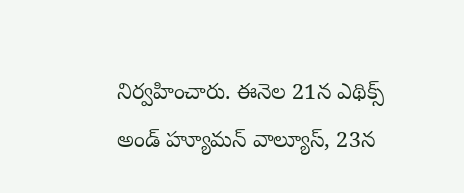నిర్వహించారు. ఈనెల 21న ఎథిక్స్ అండ్ హ్యూమన్ వాల్యూస్, 23న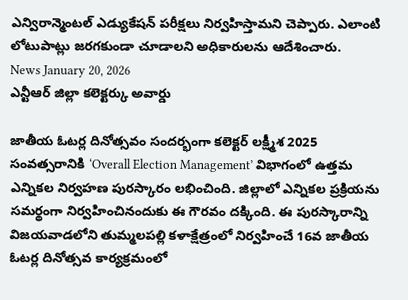ఎన్విరాన్మెంటల్ ఎడ్యుకేషన్ పరీక్షలు నిర్వహిస్తామని చెప్పారు. ఎలాంటి లోటుపాట్లు జరగకుండా చూడాలని అధికారులను ఆదేశించారు.
News January 20, 2026
ఎన్టీఆర్ జిల్లా కలెక్టర్కు అవార్డు

జాతీయ ఓటర్ల దినోత్సవం సందర్భంగా కలెక్టర్ లక్ష్మీశ 2025 సంవత్సరానికి ‘Overall Election Management’ విభాగంలో ఉత్తమ ఎన్నికల నిర్వహణ పురస్కారం లభించింది. జిల్లాలో ఎన్నికల ప్రక్రియను సమర్థంగా నిర్వహించినందుకు ఈ గౌరవం దక్కింది. ఈ పురస్కారాన్ని విజయవాడలోని తుమ్మలపల్లి కళాక్షేత్రంలో నిర్వహించే 16వ జాతీయ ఓటర్ల దినోత్సవ కార్యక్రమంలో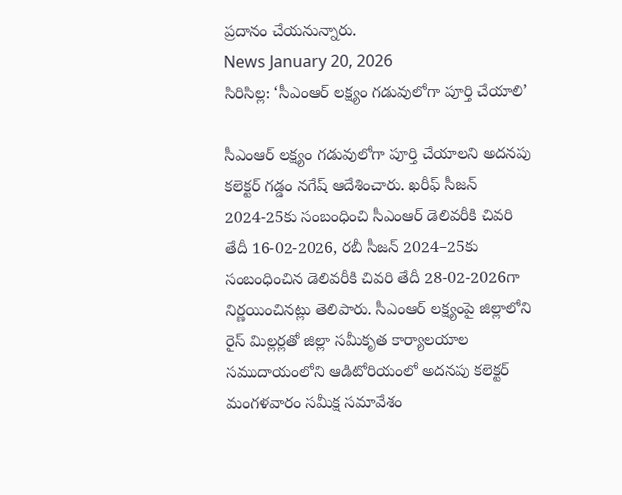ప్రదానం చేయనున్నారు.
News January 20, 2026
సిరిసిల్ల: ‘సీఎంఆర్ లక్ష్యం గడువులోగా పూర్తి చేయాలి’

సీఎంఆర్ లక్ష్యం గడువులోగా పూర్తి చేయాలని అదనపు కలెక్టర్ గడ్డం నగేష్ ఆదేశించారు. ఖరీఫ్ సీజన్ 2024-25కు సంబంధించి సీఎంఆర్ డెలివరీకి చివరి తేదీ 16-02-2026, రబీ సీజన్ 2024–25కు సంబంధించిన డెలివరీకి చివరి తేదీ 28-02-2026గా నిర్ణయించినట్లు తెలిపారు. సీఎంఆర్ లక్ష్యంపై జిల్లాలోని రైస్ మిల్లర్లతో జిల్లా సమీకృత కార్యాలయాల సముదాయంలోని ఆడిటోరియంలో అదనపు కలెక్టర్ మంగళవారం సమీక్ష సమావేశం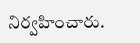నిర్వహించారు.